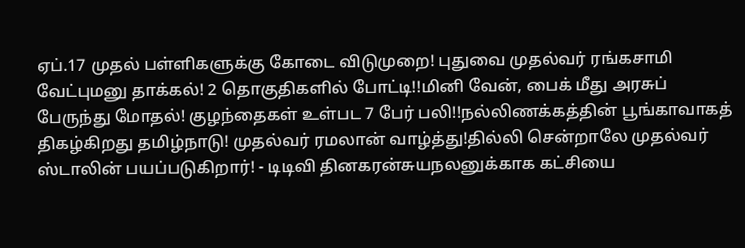ஏப்.17 முதல் பள்ளிகளுக்கு கோடை விடுமுறை! புதுவை முதல்வர் ரங்கசாமி வேட்புமனு தாக்கல்! 2 தொகுதிகளில் போட்டி!!மினி வேன், பைக் மீது அரசுப் பேருந்து மோதல்! குழந்தைகள் உள்பட 7 பேர் பலி!!நல்லிணக்கத்தின் பூங்காவாகத் திகழ்கிறது தமிழ்நாடு! முதல்வர் ரமலான் வாழ்த்து!தில்லி சென்றாலே முதல்வர் ஸ்டாலின் பயப்படுகிறார்! - டிடிவி தினகரன்சுயநலனுக்காக கட்சியை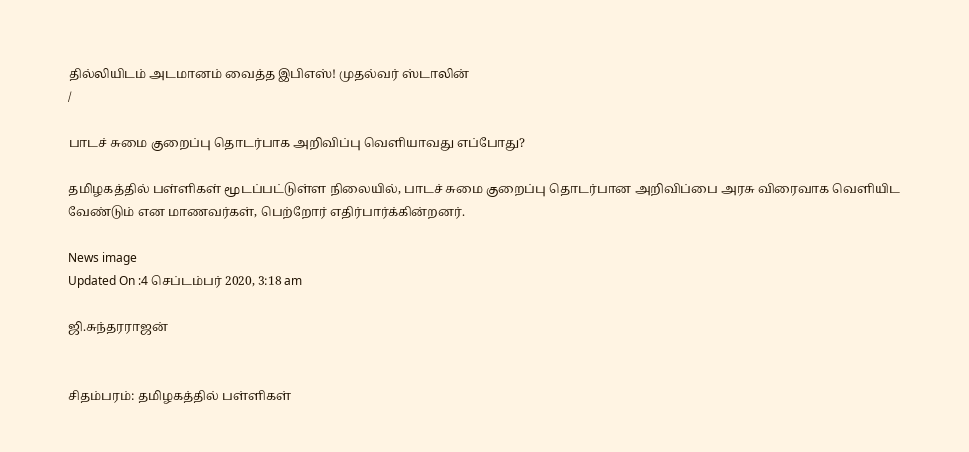தில்லியிடம் அடமானம் வைத்த இபிஎஸ்! முதல்வர் ஸ்டாலின்
/

பாடச் சுமை குறைப்பு தொடர்பாக அறிவிப்பு வெளியாவது எப்போது?

தமிழகத்தில் பள்ளிகள் மூடப்பட்டுள்ள நிலையில், பாடச் சுமை குறைப்பு தொடர்பான அறிவிப்பை அரசு விரைவாக வெளியிட வேண்டும் என மாணவர்கள், பெற்றோர் எதிர்பார்க்கின்றனர்.

News image
Updated On :4 செப்டம்பர் 2020, 3:18 am

ஜி.சுந்தரராஜன்


சிதம்பரம்: தமிழகத்தில் பள்ளிகள்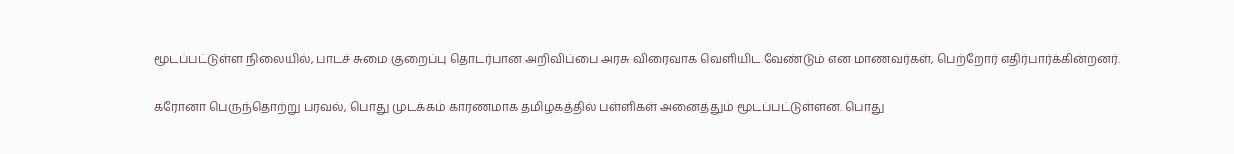மூடப்பட்டுள்ள நிலையில், பாடச் சுமை குறைப்பு தொடர்பான அறிவிப்பை அரசு விரைவாக வெளியிட வேண்டும் என மாணவர்கள், பெற்றோர் எதிர்பார்க்கின்றனர்.

கரோனா பெருந்தொற்று பரவல், பொது முடக்கம் காரணமாக தமிழகத்தில் பள்ளிகள் அனைத்தும் மூடப்பட்டுள்ளன. பொது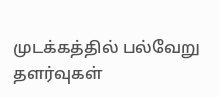முடக்கத்தில் பல்வேறு தளர்வுகள்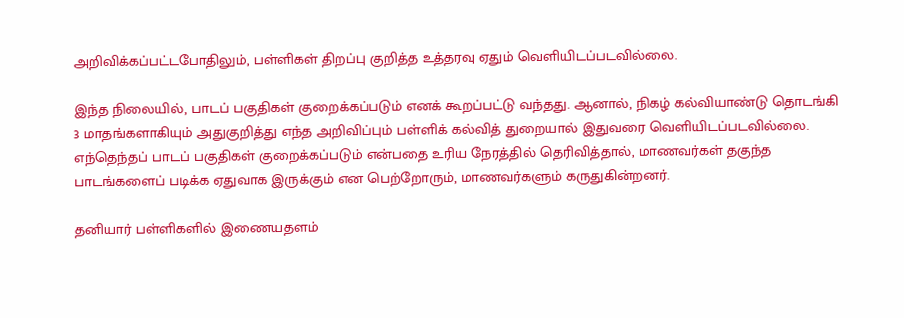அறிவிக்கப்பட்டபோதிலும், பள்ளிகள் திறப்பு குறித்த உத்தரவு ஏதும் வெளியிடப்படவில்லை.

இந்த நிலையில், பாடப் பகுதிகள் குறைக்கப்படும் எனக் கூறப்பட்டு வந்தது. ஆனால், நிகழ் கல்வியாண்டு தொடங்கி 3 மாதங்களாகியும் அதுகுறித்து எந்த அறிவிப்பும் பள்ளிக் கல்வித் துறையால் இதுவரை வெளியிடப்படவில்லை. எந்தெந்தப் பாடப் பகுதிகள் குறைக்கப்படும் என்பதை உரிய நேரத்தில் தெரிவித்தால், மாணவர்கள் தகுந்த பாடங்களைப் படிக்க ஏதுவாக இருக்கும் என பெற்றோரும், மாணவர்களும் கருதுகின்றனர்.

தனியார் பள்ளிகளில் இணையதளம்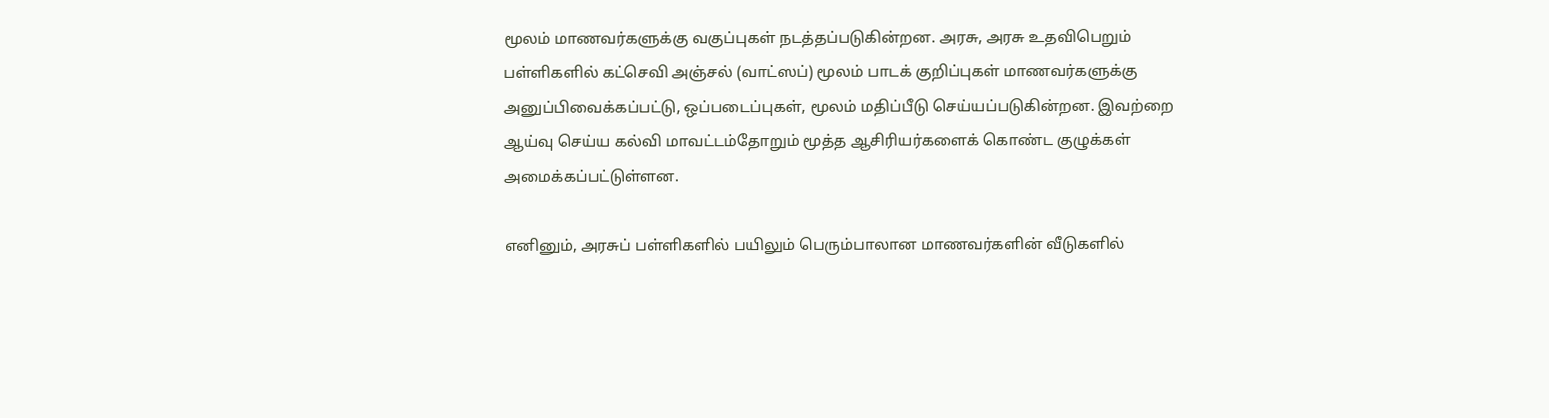மூலம் மாணவர்களுக்கு வகுப்புகள் நடத்தப்படுகின்றன. அரசு, அரசு உதவிபெறும் பள்ளிகளில் கட்செவி அஞ்சல் (வாட்ஸப்) மூலம் பாடக் குறிப்புகள் மாணவர்களுக்கு அனுப்பிவைக்கப்பட்டு, ஒப்படைப்புகள், மூலம் மதிப்பீடு செய்யப்படுகின்றன. இவற்றை ஆய்வு செய்ய கல்வி மாவட்டம்தோறும் மூத்த ஆசிரியர்களைக் கொண்ட குழுக்கள் அமைக்கப்பட்டுள்ளன.

எனினும், அரசுப் பள்ளிகளில் பயிலும் பெரும்பாலான மாணவர்களின் வீடுகளில்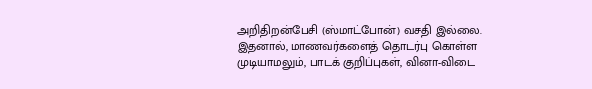அறிதிறன்பேசி (ஸ்மாட்போன்) வசதி இல்லை. இதனால், மாணவர்களைத் தொடர்பு கொள்ள முடியாமலும், பாடக் குறிப்புகள், வினா-விடை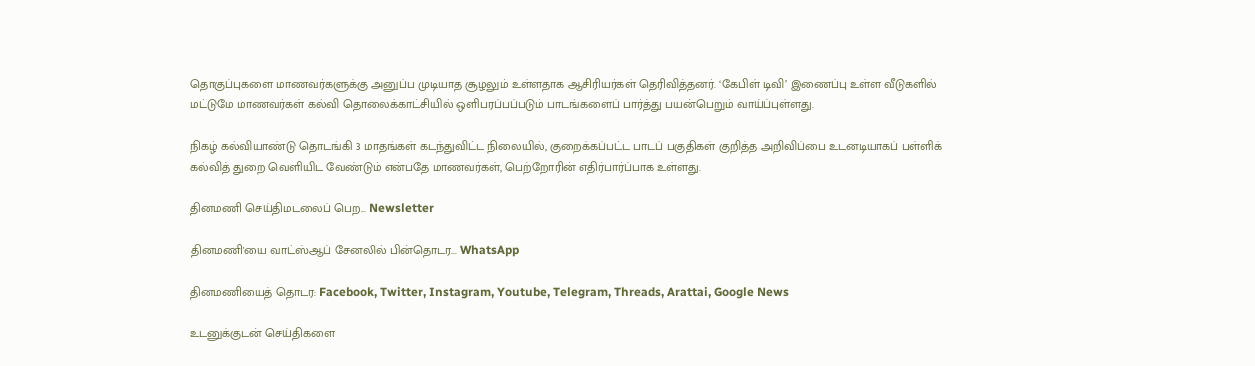தொகுப்புகளை மாணவர்களுக்கு அனுப்ப முடியாத சூழலும் உள்ளதாக ஆசிரியர்கள் தெரிவித்தனர். ‘கேபிள் டிவி’ இணைப்பு உள்ள வீடுகளில் மட்டுமே மாணவர்கள் கல்வி தொலைக்காட்சியில் ஒளிபரப்பப்படும் பாடங்களைப் பார்த்து பயன்பெறும் வாய்ப்புள்ளது.

நிகழ் கல்வியாண்டு தொடங்கி 3 மாதங்கள் கடந்துவிட்ட நிலையில், குறைக்கப்பட்ட பாடப் பகுதிகள் குறித்த அறிவிப்பை உடனடியாகப் பள்ளிக் கல்வித் துறை வெளியிட வேண்டும் என்பதே மாணவர்கள், பெற்றோரின் எதிர்பார்ப்பாக உள்ளது.

தினமணி செய்திமடலைப் பெற... Newsletter

தினமணி'யை வாட்ஸ்ஆப் சேனலில் பின்தொடர... WhatsApp

தினமணியைத் தொடர: Facebook, Twitter, Instagram, Youtube, Telegram, Threads, Arattai, Google News

உடனுக்குடன் செய்திகளை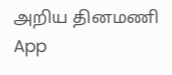அறிய தினமணி App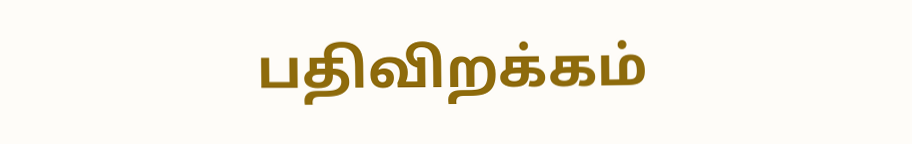பதிவிறக்கம்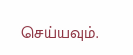செய்யவும்.